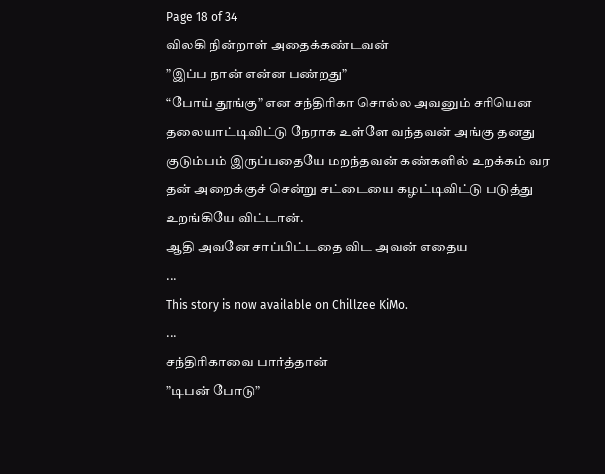Page 18 of 34
விலகி நின்றாள் அதைக்கண்டவன்
”இப்ப நான் என்ன பண்றது”
“போய் தூங்கு” என சந்திரிகா சொல்ல அவனும் சரியென தலையாட்டிவிட்டு நேராக உள்ளே வந்தவன் அங்கு தனது குடும்பம் இருப்பதையே மறந்தவன் கண்களில் உறக்கம் வர தன் அறைக்குச் சென்று சட்டையை கழட்டிவிட்டு படுத்து உறங்கியே விட்டான்.
ஆதி அவனே சாப்பிட்டதை விட அவன் எதைய
...
This story is now available on Chillzee KiMo.
...
சந்திரிகாவை பார்த்தான்
”டிபன் போடு”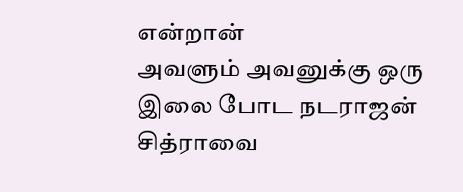என்றான்
அவளும் அவனுக்கு ஒரு இலை போட நடராஜன் சித்ராவை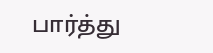பார்த்து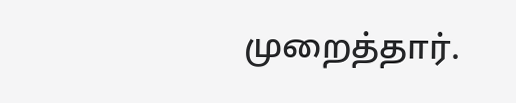முறைத்தார்.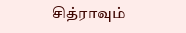சித்ராவும்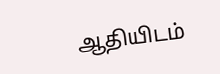ஆதியிடம்